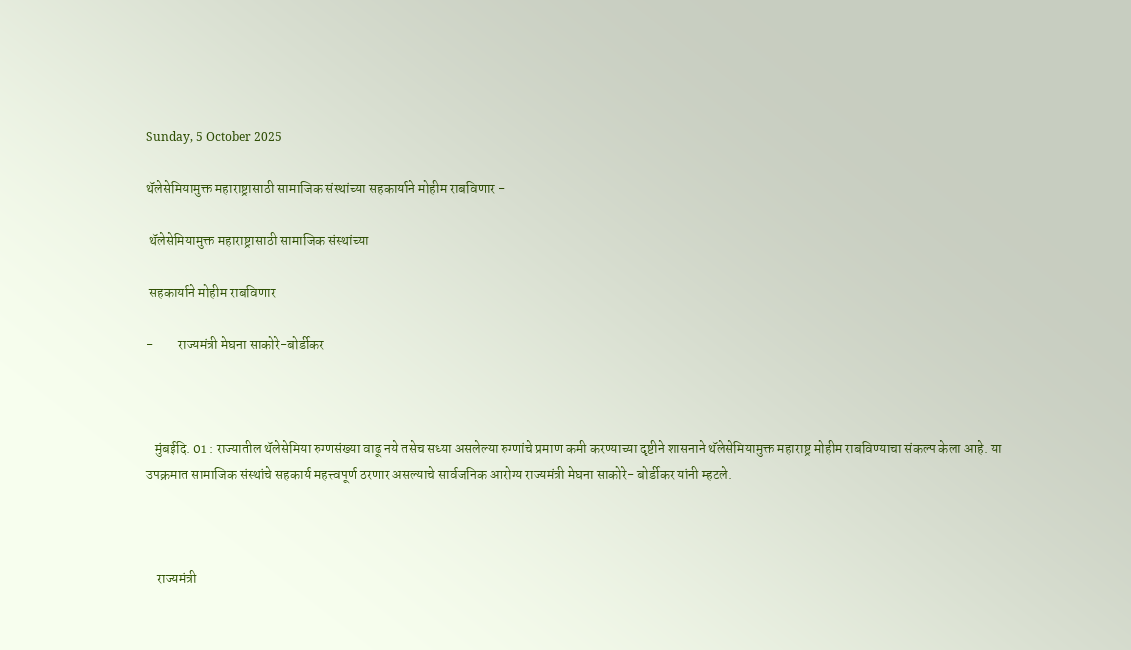Sunday, 5 October 2025

थॅलेसेमियामुक्त महाराष्ट्रासाठी सामाजिक संस्थांच्या सहकार्याने मोहीम राबविणार -

 थॅलेसेमियामुक्त महाराष्ट्रासाठी सामाजिक संस्थांच्या

 सहकार्याने मोहीम राबविणार

-         राज्यमंत्री मेघना साकोरे-बोर्डीकर



   मुंबईदि. 01 : राज्यातील थॅलेसेमिया रुग्णसंख्या वाढू नये तसेच सध्या असलेल्या रुग्णांचे प्रमाण कमी करण्याच्या दृष्टीने शासनाने थॅलेसेमियामुक्त महाराष्ट्र मोहीम राबविण्याचा संकल्प केला आहे. या उपक्रमात सामाजिक संस्थांचे सहकार्य महत्त्वपूर्ण ठरणार असल्याचे सार्वजनिक आरोग्य राज्यमंत्री मेघना साकोरे- बोर्डीकर यांनी म्हटले.



    राज्यमंत्री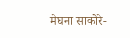मेघना साकोरे-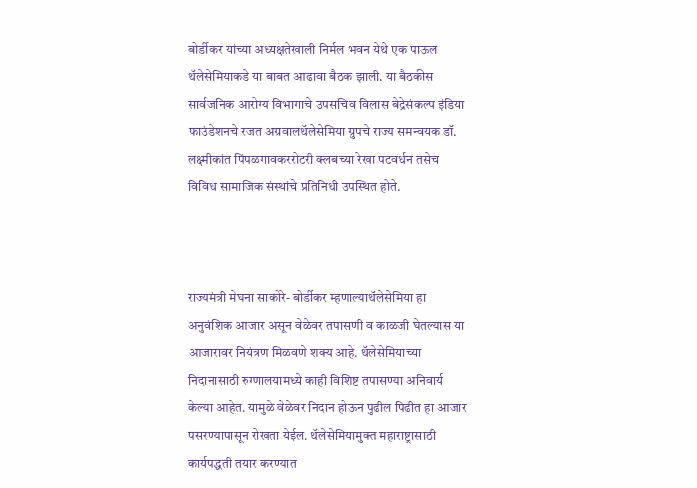बोर्डीकर यांच्या अध्यक्षतेखाली निर्मल भवन येथे एक पाऊल थॅलेसेमियाकडे या बाबत आढावा बैठक झाली. या बैठकीस सार्वजनिक आरोग्य विभागाचे उपसचिव विलास बेद्रेसंकल्प इंडिया फाउंडेशनचे रजत अग्रवालथॅलेसेमिया ग्रुपचे राज्य समन्वयक डॉ. लक्ष्मीकांत पिंपळगावकररोटरी क्लबच्या रेखा पटवर्धन तसेच विविध सामाजिक संस्थांचे प्रतिनिधी उपस्थित होते.



राज्यमंत्री मेघना साकोरे- बोर्डीकर म्हणाल्याथॅलेसेमिया हा अनुवंशिक आजार असून वेळेवर तपासणी व काळजी घेतल्यास या आजारावर नियंत्रण मिळवणे शक्य आहे. थॅलेसेमियाच्या निदानासाठी रुग्णालयामध्ये काही विशिष्ट तपासण्या अनिवार्य केल्या आहेत. यामुळे वेळेवर निदान होऊन पुढील पिढीत हा आजार पसरण्यापासून रोखता येईल. थॅलेसेमियामुक्त महाराष्ट्रासाठी कार्यपद्धती तयार करण्यात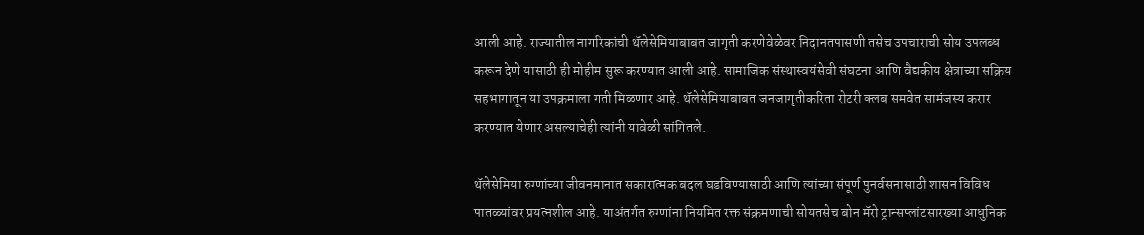आली आहे. राज्यातील नागरिकांची थॅलेसेमियाबाबत जागृती करणेवेळेवर निदानतपासणी तसेच उपचाराची सोय उपलब्ध करून देणे यासाठी ही मोहीम सुरू करण्यात आली आहे. सामाजिक संस्थास्वयंसेवी संघटना आणि वैद्यकीय क्षेत्राच्या सक्रिय सहभागातून या उपक्रमाला गती मिळणार आहे. थॅलेसेमियाबाबत जनजागृतीकरिता रोटरी क्लब समवेत सामंजस्य करार करण्यात येणार असल्याचेही त्यांनी यावेळी सांगितले.

थॅलेसेमिया रुग्णांच्या जीवनमानात सकारात्मक बदल घडविण्यासाठी आणि त्यांच्या संपूर्ण पुनर्वसनासाठी शासन विविध पातळ्यांवर प्रयत्नशील आहे. याअंतर्गत रुग्णांना नियमित रक्त संक्रमणाची सोयतसेच बोन मॅरो ट्रान्सप्लांटसारख्या आधुनिक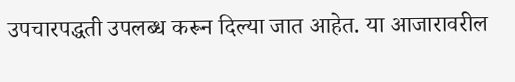उपचारपद्धती उपलब्ध करून दिल्या जात आहेत. या आजारावरील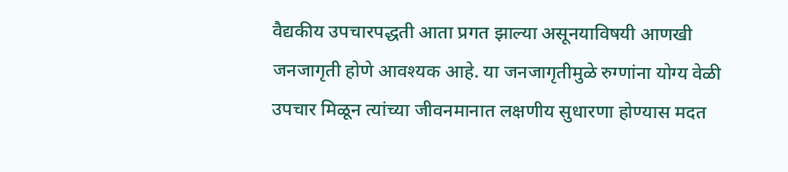वैद्यकीय उपचारपद्धती आता प्रगत झाल्या असूनयाविषयी आणखी जनजागृती होणे आवश्यक आहे. या जनजागृतीमुळे रुग्णांना योग्य वेळी उपचार मिळून त्यांच्या जीवनमानात लक्षणीय सुधारणा होण्यास मदत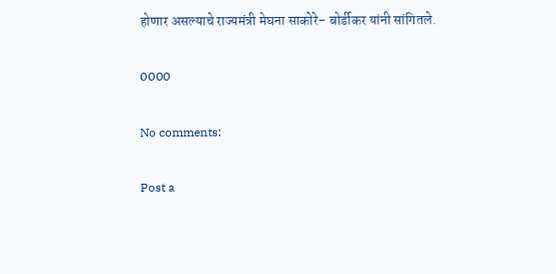होणार असल्याचे राज्यमंत्री मेघना साकोरे- बोर्डीकर यांनी सांगितले.

0000

No comments:

Post a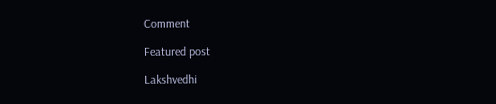Comment

Featured post

Lakshvedhi